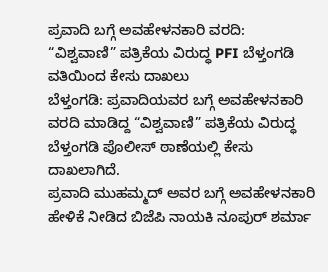ಪ್ರವಾದಿ ಬಗ್ಗೆ ಅವಹೇಳನಕಾರಿ ವರದಿ:
“ವಿಶ್ವವಾಣಿ” ಪತ್ರಿಕೆಯ ವಿರುದ್ಧ PFI ಬೆಳ್ತಂಗಡಿ ವತಿಯಿಂದ ಕೇಸು ದಾಖಲು
ಬೆಳ್ತಂಗಡಿ: ಪ್ರವಾದಿಯವರ ಬಗ್ಗೆ ಅವಹೇಳನಕಾರಿ ವರದಿ ಮಾಡಿದ್ದ “ವಿಶ್ವವಾಣಿ” ಪತ್ರಿಕೆಯ ವಿರುದ್ಧ ಬೆಳ್ತಂಗಡಿ ಪೊಲೀಸ್ ಠಾಣೆಯಲ್ಲಿ ಕೇಸು ದಾಖಲಾಗಿದೆ.
ಪ್ರವಾದಿ ಮುಹಮ್ಮದ್ ಅವರ ಬಗ್ಗೆ ಅವಹೇಳನಕಾರಿ ಹೇಳಿಕೆ ನೀಡಿದ ಬಿಜೆಪಿ ನಾಯಕಿ ನೂಪುರ್ ಶರ್ಮಾ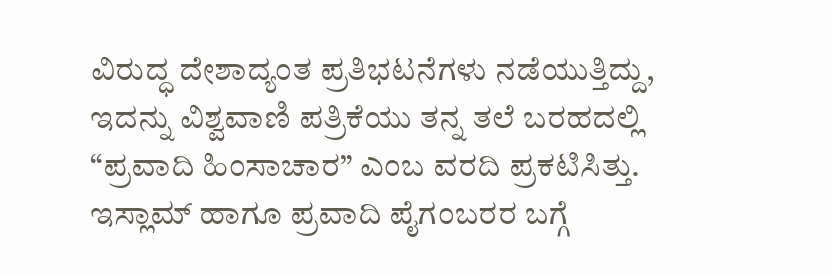ವಿರುದ್ಧ ದೇಶಾದ್ಯಂತ ಪ್ರತಿಭಟನೆಗಳು ನಡೆಯುತ್ತಿದ್ದು, ಇದನ್ನು ವಿಶ್ವವಾಣಿ ಪತ್ರಿಕೆಯು ತನ್ನ ತಲೆ ಬರಹದಲ್ಲಿ “ಪ್ರವಾದಿ ಹಿಂಸಾಚಾರ” ಎಂಬ ವರದಿ ಪ್ರಕಟಿಸಿತ್ತು. ಇಸ್ಲಾಮ್ ಹಾಗೂ ಪ್ರವಾದಿ ಪೈಗಂಬರರ ಬಗ್ಗೆ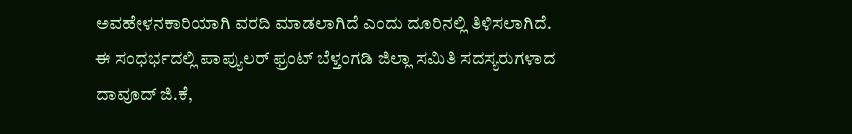ಅವಹೇಳನಕಾರಿಯಾಗಿ ವರದಿ ಮಾಡಲಾಗಿದೆ ಎಂದು ದೂರಿನಲ್ಲಿ ತಿಳಿಸಲಾಗಿದೆ. ಈ ಸಂಧರ್ಭದಲ್ಲಿ ಪಾಪ್ಯುಲರ್ ಫ್ರಂಟ್ ಬೆಳ್ತಂಗಡಿ ಜಿಲ್ಲಾ ಸಮಿತಿ ಸದಸ್ಯರುಗಳಾದ ದಾವೂದ್ ಜಿ.ಕೆ,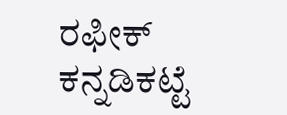ರಫೀಕ್ ಕನ್ನಡಿಕಟ್ಟೆ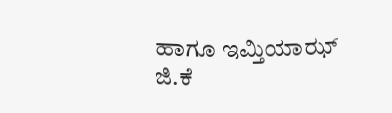ಹಾಗೂ ಇಮ್ತಿಯಾಝ್ ಜಿ.ಕೆ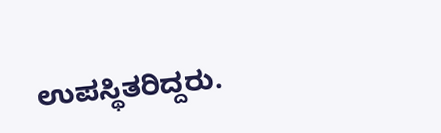ಉಪಸ್ಥಿತರಿದ್ದರು.